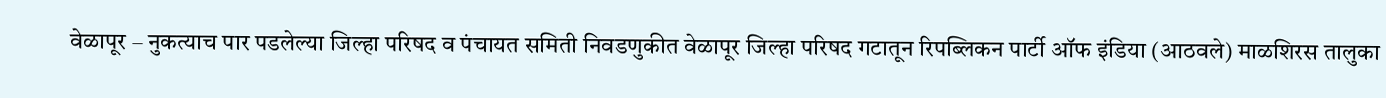वेळापूर – नुकत्याच पार पडलेल्या जिल्हा परिषद व पंचायत समिती निवडणुकीत वेळापूर जिल्हा परिषद गटातून रिपब्लिकन पार्टी ऑफ इंडिया (आठवले) माळशिरस तालुका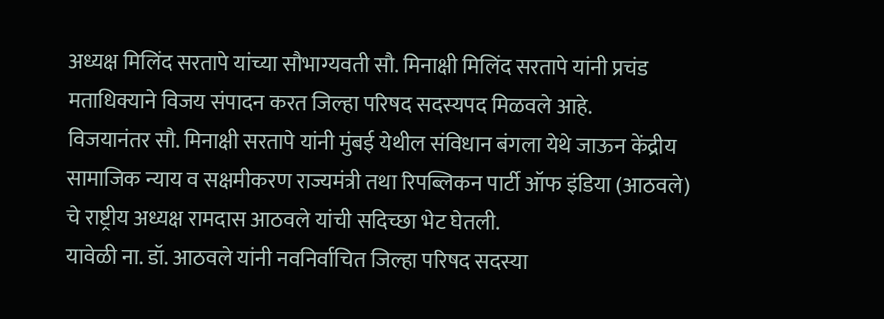अध्यक्ष मिलिंद सरतापे यांच्या सौभाग्यवती सौ. मिनाक्षी मिलिंद सरतापे यांनी प्रचंड मताधिक्याने विजय संपादन करत जिल्हा परिषद सदस्यपद मिळवले आहे.
विजयानंतर सौ. मिनाक्षी सरतापे यांनी मुंबई येथील संविधान बंगला येथे जाऊन केंद्रीय सामाजिक न्याय व सक्षमीकरण राज्यमंत्री तथा रिपब्लिकन पार्टी ऑफ इंडिया (आठवले) चे राष्ट्रीय अध्यक्ष रामदास आठवले यांची सदिच्छा भेट घेतली.
यावेळी ना. डॉ. आठवले यांनी नवनिर्वाचित जिल्हा परिषद सदस्या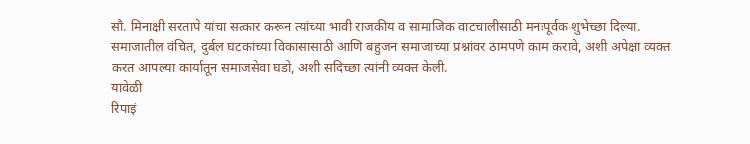सौ. मिनाक्षी सरतापे यांचा सत्कार करून त्यांच्या भावी राजकीय व सामाजिक वाटचालीसाठी मनःपूर्वक शुभेच्छा दिल्या.
समाजातील वंचित, दुर्बल घटकांच्या विकासासाठी आणि बहुजन समाजाच्या प्रश्नांवर ठामपणे काम करावे, अशी अपेक्षा व्यक्त करत आपल्या कार्यातून समाजसेवा घडो, अशी सदिच्छा त्यांनी व्यक्त केली.
यावेळी
रिपाइं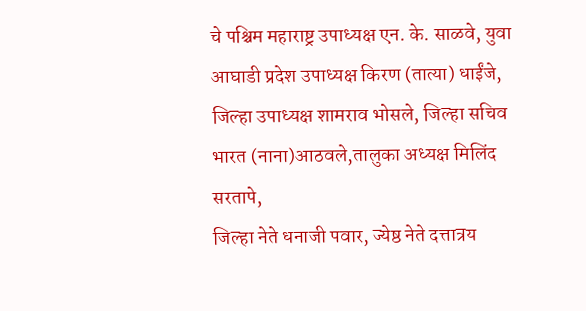चे पश्चिम महाराष्ट्र उपाध्यक्ष एन. के. साळवे, युवा आघाडी प्रदेश उपाध्यक्ष किरण (तात्या) धाईंजे, जिल्हा उपाध्यक्ष शामराव भोसले, जिल्हा सचिव भारत (नाना)आठवले,तालुका अध्यक्ष मिलिंद सरतापे,
जिल्हा नेते धनाजी पवार, ज्येष्ठ नेते दत्तात्रय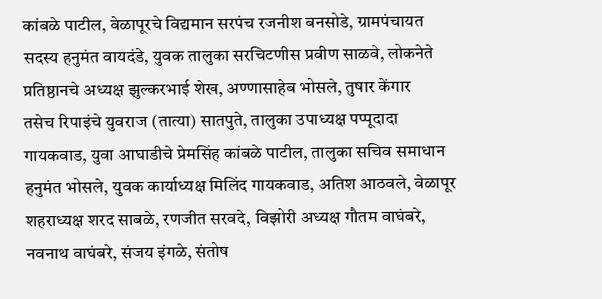कांबळे पाटील, वेळापूरचे विद्यमान सरपंच रजनीश बनसोडे, ग्रामपंचायत सदस्य हनुमंत वायदंडे, युवक तालुका सरचिटणीस प्रवीण साळवे, लोकनेते प्रतिष्ठानचे अध्यक्ष झुल्करभाई शेख, अण्णासाहेब भोसले, तुषार केंगार
तसेच रिपाइंचे युवराज (तात्या) सातपुते, तालुका उपाध्यक्ष पप्पूदादा गायकवाड, युवा आघाडीचे प्रेमसिंह कांबळे पाटील, तालुका सचिव समाधान हनुमंत भोसले, युवक कार्याध्यक्ष मिलिंद गायकवाड, अतिश आठवले, वेळापूर शहराध्यक्ष शरद साबळे, रणजीत सरवदे, विझोरी अध्यक्ष गौतम वाघंबरे, नवनाथ वाघंबरे, संजय इंगळे, संतोष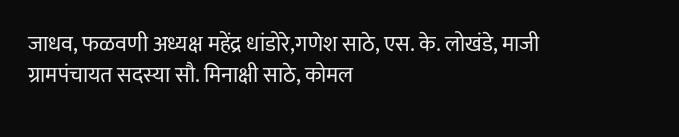जाधव, फळवणी अध्यक्ष महेंद्र धांडोरे,गणेश साठे, एस. के. लोखंडे, माजी ग्रामपंचायत सदस्या सौ. मिनाक्षी साठे, कोमल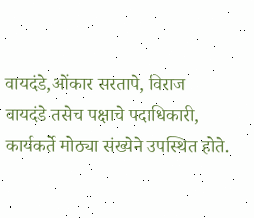वायदंडे,ओंकार सरतापे, विराज वायदंडे तसेच पक्षाचे पदाधिकारी, कार्यकर्ते मोठ्या संख्येने उपस्थित होते.